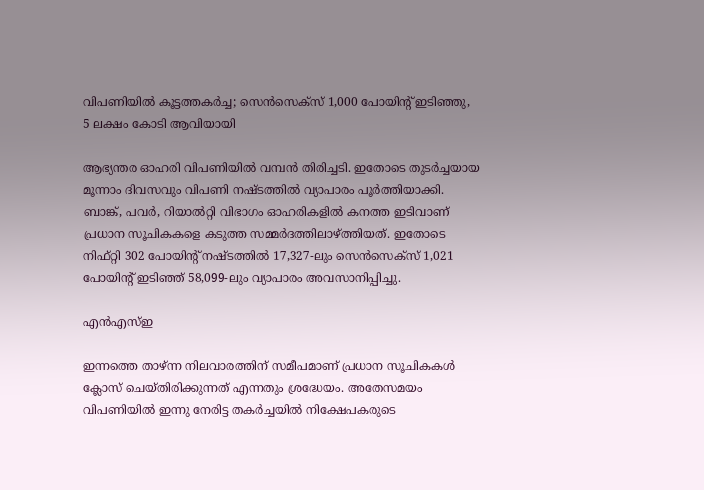വിപണിയില്‍ കൂട്ടത്തകര്‍ച്ച; സെന്‍സെക്‌സ് 1,000 പോയിന്റ് ഇടിഞ്ഞു, 5 ലക്ഷം കോടി ആവിയായി

ആഭ്യന്തര ഓഹരി വിപണിയില്‍ വമ്പന്‍ തിരിച്ചടി. ഇതോടെ തുടര്‍ച്ചയായ മൂന്നാം ദിവസവും വിപണി നഷ്ടത്തില്‍ വ്യാപാരം പൂര്‍ത്തിയാക്കി. ബാങ്ക്, പവര്‍, റിയാല്‍റ്റി വിഭാഗം ഓഹരികളില്‍ കനത്ത ഇടിവാണ് പ്രധാന സൂചികകളെ കടുത്ത സമ്മര്‍ദത്തിലാഴ്ത്തിയത്. ഇതോടെ നിഫ്റ്റി 302 പോയിന്റ് നഷ്ടത്തില്‍ 17,327-ലും സെന്‍സെക്‌സ് 1,021 പോയിന്റ് ഇടിഞ്ഞ് 58,099-ലും വ്യാപാരം അവസാനിപ്പിച്ചു.

എന്‍എസ്ഇ

ഇന്നത്തെ താഴ്ന്ന നിലവാരത്തിന് സമീപമാണ് പ്രധാന സൂചികകള്‍ ക്ലോസ് ചെയ്തിരിക്കുന്നത് എന്നതും ശ്രദ്ധേയം. അതേസമയം വിപണിയില്‍ ഇന്നു നേരിട്ട തകര്‍ച്ചയില്‍ നിക്ഷേപകരുടെ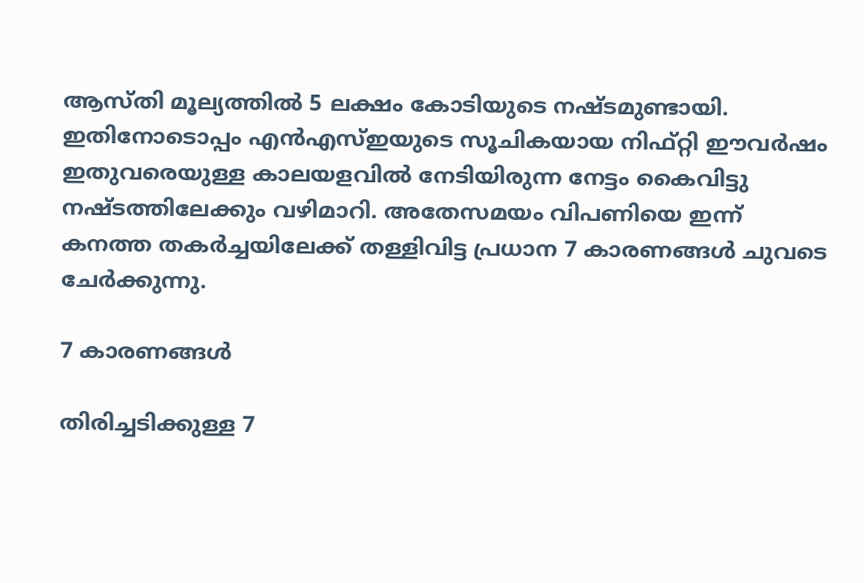ആസ്തി മൂല്യത്തില്‍ 5 ലക്ഷം കോടിയുടെ നഷ്ടമുണ്ടായി. ഇതിനോടൊപ്പം എന്‍എസ്ഇയുടെ സൂചികയായ നിഫ്റ്റി ഈവര്‍ഷം ഇതുവരെയുള്ള കാലയളവില്‍ നേടിയിരുന്ന നേട്ടം കൈവിട്ടു നഷ്ടത്തിലേക്കും വഴിമാറി. അതേസമയം വിപണിയെ ഇന്ന് കനത്ത തകര്‍ച്ചയിലേക്ക് തള്ളിവിട്ട പ്രധാന 7 കാരണങ്ങള്‍ ചുവടെ ചേര്‍ക്കുന്നു.

7 കാരണങ്ങള്‍

തിരിച്ചടിക്കുള്ള 7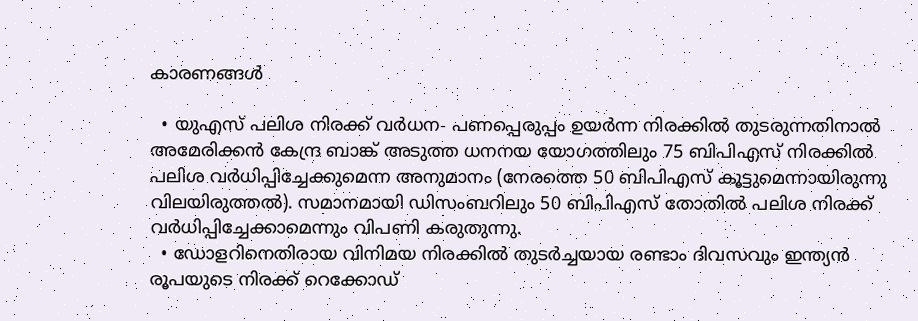കാരണങ്ങള്‍

  • യുഎസ് പലിശ നിരക്ക് വര്‍ധന- പണപ്പെരുപ്പം ഉയര്‍ന്ന നിരക്കില്‍ തുടരുന്നതിനാല്‍ അമേരിക്കന്‍ കേന്ദ്ര ബാങ്ക് അടുത്ത ധനനയ യോഗത്തിലും 75 ബിപിഎസ് നിരക്കില്‍ പലിശ വര്‍ധിപ്പിച്ചേക്കുമെന്ന അനുമാനം (നേരത്തെ 50 ബിപിഎസ് കൂട്ടുമെന്നായിരുന്നു വിലയിരുത്തല്‍). സമാനമായി ഡിസംബറിലും 50 ബിപിഎസ് തോതില്‍ പലിശ നിരക്ക് വര്‍ധിപ്പിച്ചേക്കാമെന്നും വിപണി കരുതുന്നു.
  • ഡോളറിനെതിരായ വിനിമയ നിരക്കില്‍ തുടര്‍ച്ചയായ രണ്ടാം ദിവസവും ഇന്ത്യന്‍ രൂപയുടെ നിരക്ക് റെക്കോഡ്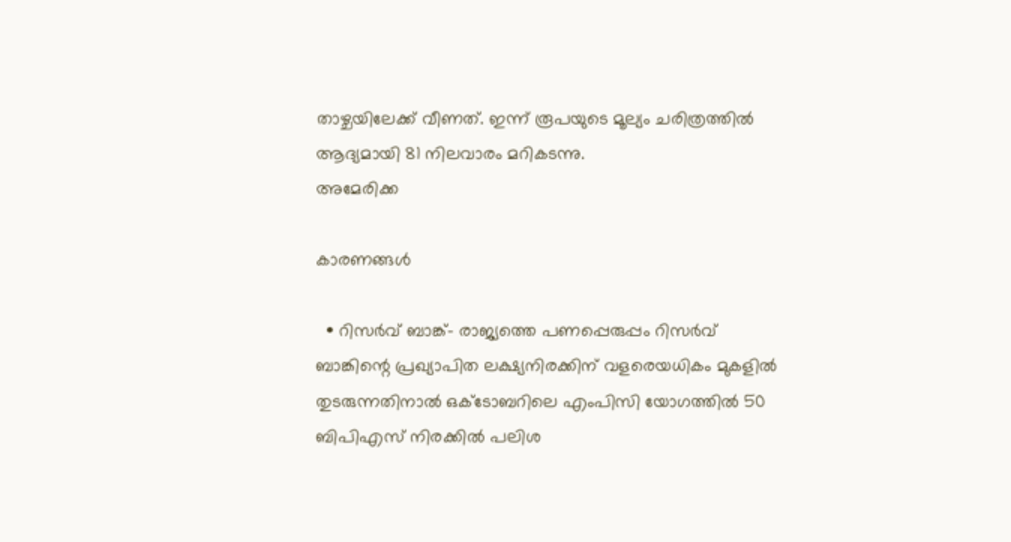താഴ്ചയിലേക്ക് വീണത്. ഇന്ന് രൂപയുടെ മൂല്യം ചരിത്രത്തില്‍ ആദ്യമായി 81 നിലവാരം മറികടന്നു.
അമേരിക്ക

കാരണങ്ങള്‍

  • റിസര്‍വ് ബാങ്ക്- രാജ്യത്തെ പണപ്പെരുപ്പം റിസര്‍വ് ബാങ്കിന്റെ പ്രഖ്യാപിത ലക്ഷ്യനിരക്കിന് വളരെയധികം മുകളില്‍ തുടരുന്നതിനാല്‍ ഒക്ടോബറിലെ എംപിസി യോഗത്തില്‍ 50 ബിപിഎസ് നിരക്കില്‍ പലിശ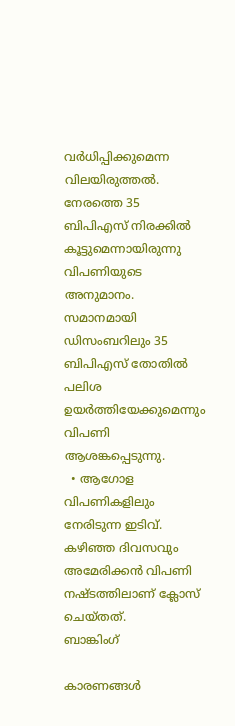വര്‍ധിപ്പിക്കുമെന്ന വിലയിരുത്തല്‍. നേരത്തെ 35 ബിപിഎസ് നിരക്കില്‍ കൂട്ടുമെന്നായിരുന്നു വിപണിയുടെ അനുമാനം. സമാനമായി ഡിസംബറിലും 35 ബിപിഎസ് തോതില്‍ പലിശ ഉയര്‍ത്തിയേക്കുമെന്നും വിപണി ആശങ്കപ്പെടുന്നു.
  • ആഗോള വിപണികളിലും നേരിടുന്ന ഇടിവ്. കഴിഞ്ഞ ദിവസവും അമേരിക്കന്‍ വിപണി നഷ്ടത്തിലാണ് ക്ലോസ് ചെയ്തത്.
ബാങ്കിംഗ്

കാരണങ്ങള്‍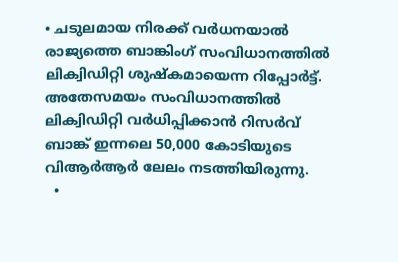• ചടുലമായ നിരക്ക് വര്‍ധനയാല്‍ രാജ്യത്തെ ബാങ്കിംഗ് സംവിധാനത്തില്‍ ലിക്വിഡിറ്റി ശുഷ്‌കമായെന്ന റിപ്പോര്‍ട്ട്. അതേസമയം സംവിധാനത്തില്‍ ലിക്വിഡിറ്റി വര്‍ധിപ്പിക്കാന്‍ റിസര്‍വ് ബാങ്ക് ഇന്നലെ 50,000 കോടിയുടെ വിആര്‍ആര്‍ ലേലം നടത്തിയിരുന്നു.
  •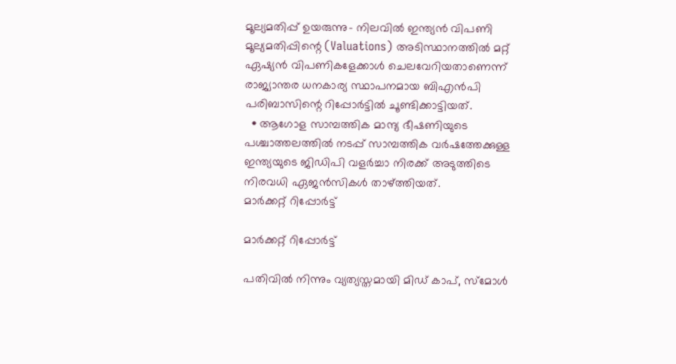മൂല്യമതിപ്പ് ഉയരുന്നു- നിലവില്‍ ഇന്ത്യന്‍ വിപണി മൂല്യമതിപ്പിന്റെ (Valuations) അടിസ്ഥാനത്തില്‍ മറ്റ് ഏഷ്യന്‍ വിപണികളേക്കാള്‍ ചെലവേറിയതാണെന്ന് രാജ്യാന്തര ധനകാര്യ സ്ഥാപനമായ ബിഎന്‍പി പരിബാസിന്റെ റിപ്പോര്‍ട്ടില്‍ ചൂണ്ടിക്കാട്ടിയത്.
  • ആഗോള സാമ്പത്തിക മാന്ദ്യ ഭീഷണിയുടെ പശ്ചാത്തലത്തില്‍ നടപ്പ് സാമ്പത്തിക വര്‍ഷത്തേക്കുള്ള ഇന്ത്യയുടെ ജിഡിപി വളര്‍ച്ചാ നിരക്ക് അടുത്തിടെ നിരവധി ഏജന്‍സികള്‍ താഴ്ത്തിയത്.
മാര്‍ക്കറ്റ് റിപ്പോര്‍ട്ട്

മാര്‍ക്കറ്റ് റിപ്പോര്‍ട്ട്

പതിവില്‍ നിന്നും വ്യത്യസ്തമായി മിഡ് കാപ്, സ്‌മോള്‍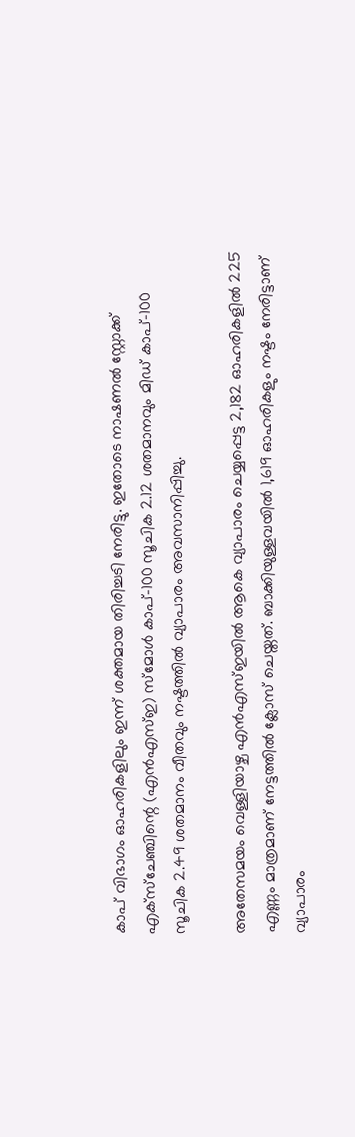കാപ് വിഭാഗം ഓഹരികളിലും ഇന്ന് ശക്തമായ തിരിച്ചടി നേരിട്ടു. ഇതോടെ നാഷണല്‍ സ്റ്റോക്ക് എക്‌സ്‌ചേഞ്ചിന്റെ (എന്‍എസ്ഇ) സ്മോള്‍ കാപ്-100 സൂചിക 2.12 ശതമാനവും മിഡ് കാപ്-100 സൂചിക 2.49 ശതമാനം വീതവും നഷ്ടത്തില്‍ വ്യാപാരം അവസാനിപ്പിച്ചു.

അതേസമയം വെള്ളിയാഴ്ച എന്‍എസ്ഇയില്‍ ആകെ വ്യാപാരം ചെയ്യപ്പെട്ട 2,182 ഓഹരികളില്‍ 225 എണ്ണം മാത്രമാണ് നേട്ടത്തില്‍ ക്ലോസ് ചെയ്തത്. ബാക്കിയുള്ളവയില്‍ 1,619 ഓഹരികളും നഷ്ടം നേരിട്ടാണ് വ്യാപാരം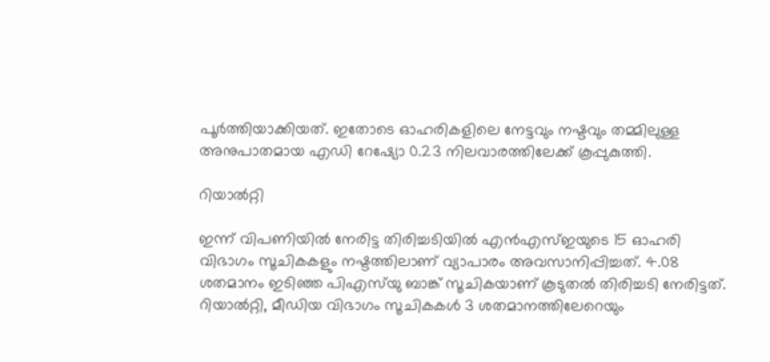പൂര്‍ത്തിയാക്കിയത്. ഇതോടെ ഓഹരികളിലെ നേട്ടവും നഷ്ടവും തമ്മിലുള്ള അനുപാതമായ എഡി റേഷ്യോ 0.23 നിലവാരത്തിലേക്ക് കൂപ്പുകുത്തി.

റിയാല്‍റ്റി

ഇന്ന് വിപണിയില്‍ നേരിട്ട തിരിച്ചടിയില്‍ എന്‍എസ്ഇയുടെ 15 ഓഹരി വിഭാഗം സൂചികകളും നഷ്ടത്തിലാണ് വ്യാപാരം അവസാനിപ്പിച്ചത്. 4.08 ശതമാനം ഇടിഞ്ഞ പിഎസ്‌യു ബാങ്ക് സൂചികയാണ് കൂടുതല്‍ തിരിച്ചടി നേരിട്ടത്. റിയാല്‍റ്റി, മീഡിയ വിഭാഗം സൂചികകള്‍ 3 ശതമാനത്തിലേറെയും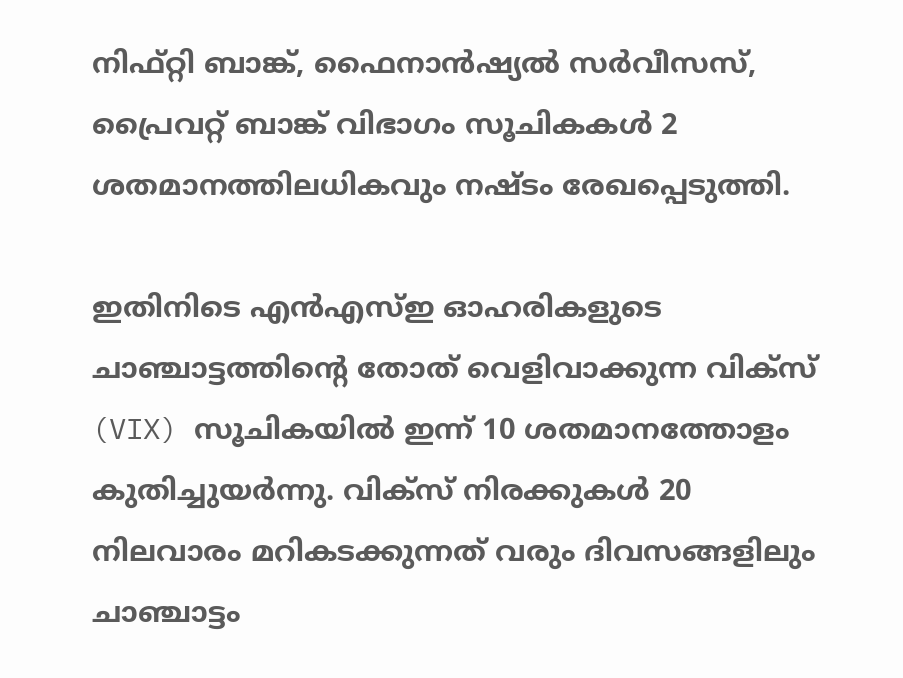നിഫ്റ്റി ബാങ്ക്, ഫൈനാന്‍ഷ്യല്‍ സര്‍വീസസ്, പ്രൈവറ്റ് ബാങ്ക് വിഭാഗം സൂചികകള്‍ 2 ശതമാനത്തിലധികവും നഷ്ടം രേഖപ്പെടുത്തി.

ഇതിനിടെ എന്‍എസ്ഇ ഓഹരികളുടെ ചാഞ്ചാട്ടത്തിന്റെ തോത് വെളിവാക്കുന്ന വിക്‌സ് (VIX) സൂചികയില്‍ ഇന്ന് 10 ശതമാനത്തോളം കുതിച്ചുയര്‍ന്നു. വിക്‌സ് നിരക്കുകള്‍ 20 നിലവാരം മറികടക്കുന്നത് വരും ദിവസങ്ങളിലും ചാഞ്ചാട്ടം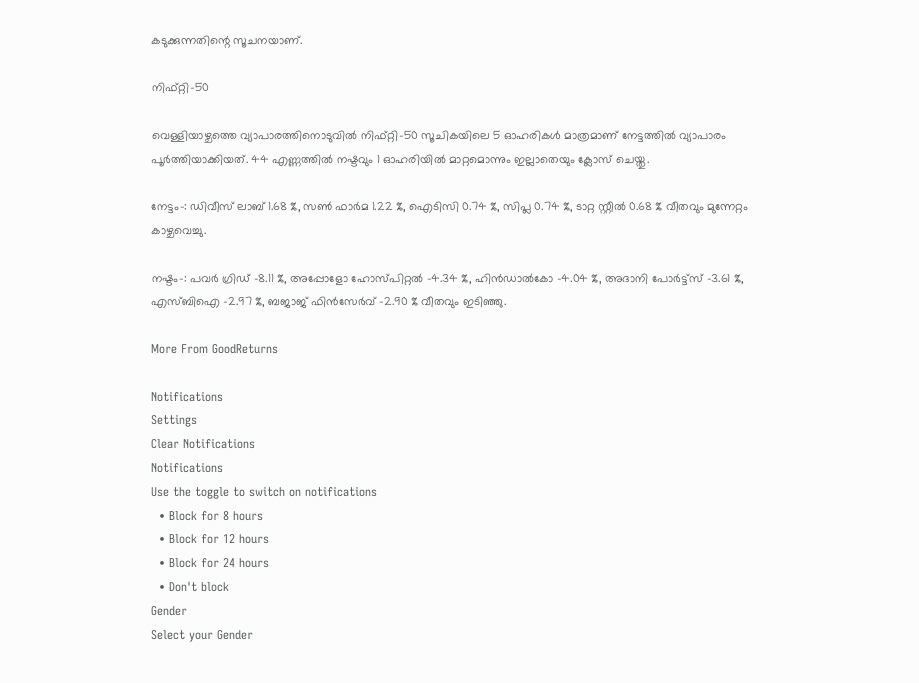കടുക്കുന്നതിന്റെ സൂചനയാണ്.

നിഫ്റ്റി-50

വെള്ളിയാഴ്ചത്തെ വ്യാപാരത്തിനൊടുവില്‍ നിഫ്റ്റി-50 സൂചികയിലെ 5 ഓഹരികള്‍ മാത്രമാണ് നേട്ടത്തില്‍ വ്യാപാരം പൂര്‍ത്തിയാക്കിയത്. 44 എണ്ണത്തില്‍ നഷ്ടവും 1 ഓഹരിയില്‍ മാറ്റമൊന്നും ഇല്ലാതെയും ക്ലോസ് ചെയ്തു.

നേട്ടം-: ഡിവീസ് ലാബ് 1.68 %, സണ്‍ ഫാര്‍മ 1.22 %, ഐടിസി 0.74 %, സിപ്ല 0.74 %, ടാറ്റ സ്റ്റീല്‍ 0.68 % വീതവും മുന്നേറ്റം കാഴ്ചവെച്ചു.

നഷ്ടം-: പവര്‍ ഗ്രിഡ് -8.11 %, അപ്പോളോ ഹോസ്പിറ്റല്‍ -4.34 %, ഹിന്‍ഡാല്‍കോ -4.04 %, അദാനി പോര്‍ട്ട്‌സ് -3.61 %, എസ്ബിഐ -2.97 %, ബജാജ് ഫിന്‍സേര്‍വ് -2.90 % വീതവും ഇടിഞ്ഞു.

More From GoodReturns

Notifications
Settings
Clear Notifications
Notifications
Use the toggle to switch on notifications
  • Block for 8 hours
  • Block for 12 hours
  • Block for 24 hours
  • Don't block
Gender
Select your Gender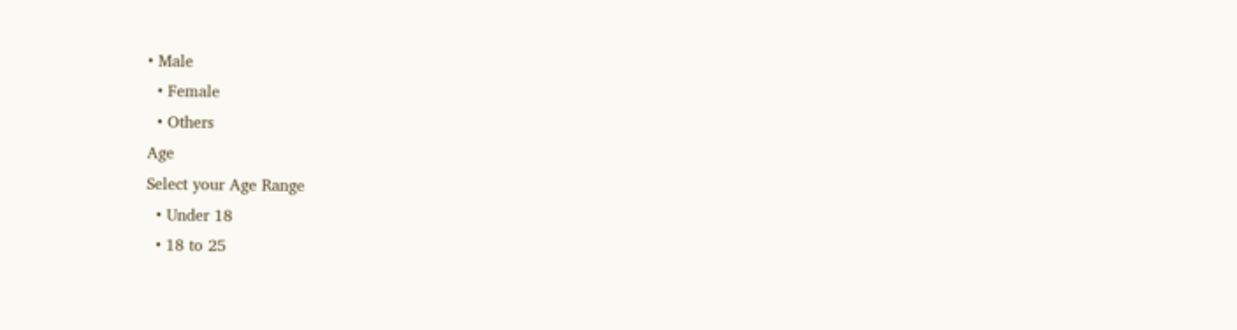• Male
  • Female
  • Others
Age
Select your Age Range
  • Under 18
  • 18 to 25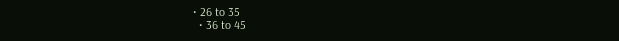• 26 to 35
  • 36 to 45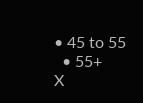• 45 to 55
  • 55+
X